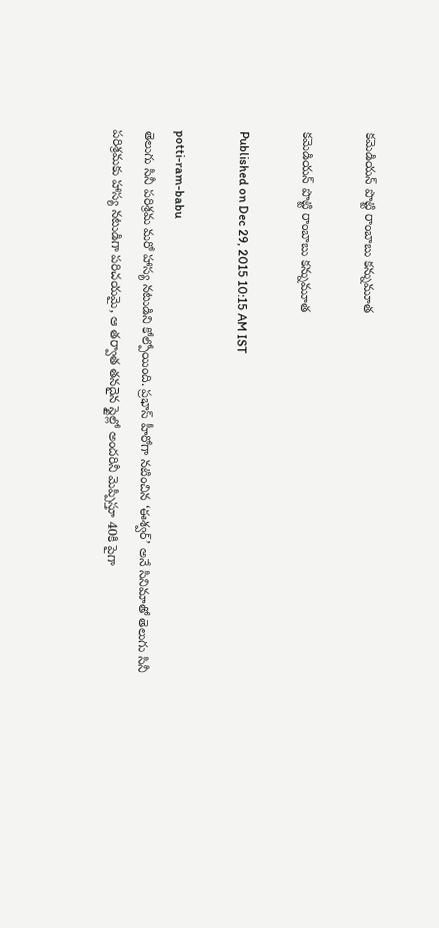కమెడియన్ పొట్టి రాంబాబు కన్నుమూత

కమెడియన్ పొట్టి రాంబాబు కన్నుమూత

Published on Dec 29, 2015 10:15 AM IST

potti-ram-babu
తెలుగు సినీ పరిశ్రమ మరో హాస్య నటుడిని కోల్పోయింది. ప్రభాస్ హీరోగా నటించిన ‘ఈశ్వర్’ అనే సినిమాతో తెలుగు సినీ పరిశ్రమకు హాస్య నటుడిగా పరిచయమై, ఆ తర్వాత తనదైన స్టైల్లో అందరినీ మెప్పిస్తూ 40కి పైగా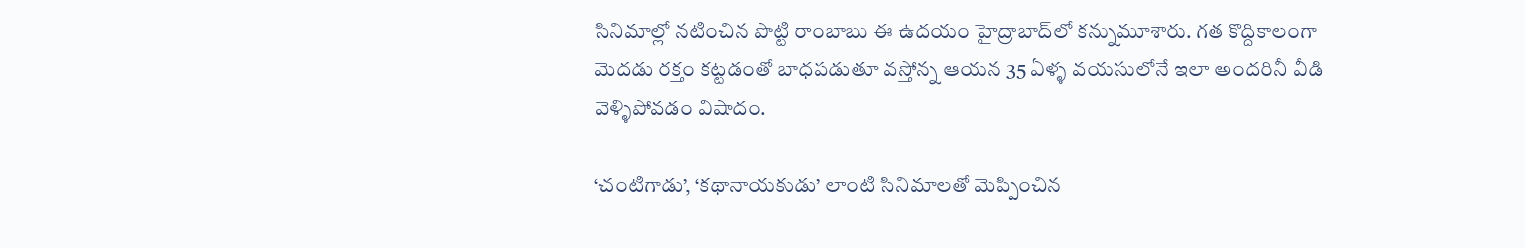సినిమాల్లో నటించిన పొట్టి రాంబాబు ఈ ఉదయం హైద్రాబాద్‌లో కన్నుమూశారు. గత కొద్దికాలంగా మెదడు రక్తం కట్టడంతో బాధపడుతూ వస్తోన్న ఆయన 35 ఏళ్ళ వయసులోనే ఇలా అందరినీ వీడి వెళ్ళిపోవడం విషాదం.

‘చంటిగాడు’, ‘కథానాయకుడు’ లాంటి సినిమాలతో మెప్పించిన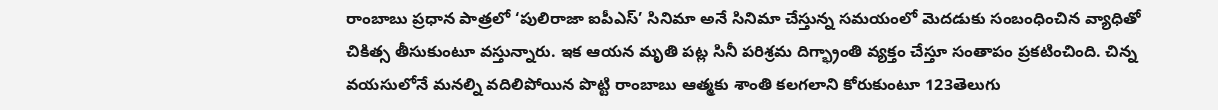రాంబాబు ప్రధాన పాత్రలో ‘పులిరాజా ఐపీఎస్’ సినిమా అనే సినిమా చేస్తున్న సమయంలో మెదడుకు సంబంధించిన వ్యాధితో చికిత్స తీసుకుంటూ వస్తున్నారు. ఇక ఆయన మృతి పట్ల సినీ పరిశ్రమ దిగ్భ్రాంతి వ్యక్తం చేస్తూ సంతాపం ప్రకటించింది. చిన్న వయసులోనే మనల్ని వదిలిపోయిన పొట్టి రాంబాబు ఆత్మకు శాంతి కలగలాని కోరుకుంటూ 123తెలుగు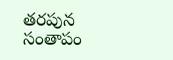తరపున సంతాపం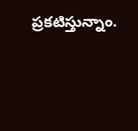ప్రకటిస్తున్నాం.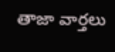తాజా వార్తలు